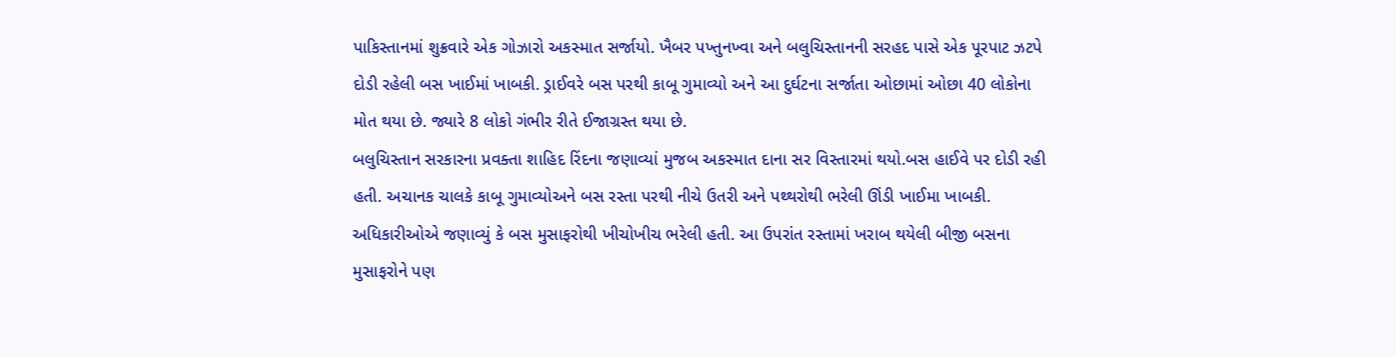પાકિસ્તાનમાં શુક્રવારે એક ગોઝારો અકસ્માત સર્જાયો. ખૈબર પખ્તુનખ્વા અને બલુચિસ્તાનની સરહદ પાસે એક પૂરપાટ ઝટપે દોડી રહેલી બસ ખાઈમાં ખાબકી. ડ્રાઈવરે બસ પરથી કાબૂ ગુમાવ્યો અને આ દુર્ઘટના સર્જાતા ઓછામાં ઓછા 40 લોકોના મોત થયા છે. જ્યારે 8 લોકો ગંભીર રીતે ઈજાગ્રસ્ત થયા છે.
બલુચિસ્તાન સરકારના પ્રવક્તા શાહિદ રિંદના જણાવ્યાં મુજબ અકસ્માત દાના સર વિસ્તારમાં થયો.બસ હાઈવે પર દોડી રહી હતી. અચાનક ચાલકે કાબૂ ગુમાવ્યોઅને બસ રસ્તા પરથી નીચે ઉતરી અને પથ્થરોથી ભરેલી ઊંડી ખાઈમા ખાબકી. અધિકારીઓએ જણાવ્યું કે બસ મુસાફરોથી ખીચોખીચ ભરેલી હતી. આ ઉપરાંત રસ્તામાં ખરાબ થયેલી બીજી બસના મુસાફરોને પણ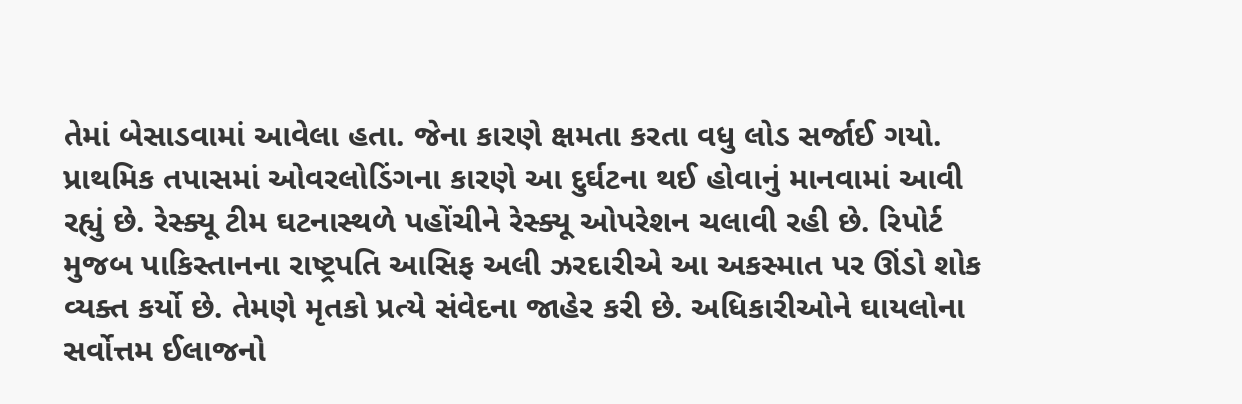તેમાં બેસાડવામાં આવેલા હતા. જેના કારણે ક્ષમતા કરતા વધુ લોડ સર્જાઈ ગયો.
પ્રાથમિક તપાસમાં ઓવરલોડિંગના કારણે આ દુર્ઘટના થઈ હોવાનું માનવામાં આવી રહ્યું છે. રેસ્ક્યૂ ટીમ ઘટનાસ્થળે પહોંચીને રેસ્ક્યૂ ઓપરેશન ચલાવી રહી છે. રિપોર્ટ મુજબ પાકિસ્તાનના રાષ્ટ્રપતિ આસિફ અલી ઝરદારીએ આ અકસ્માત પર ઊંડો શોક વ્યક્ત કર્યો છે. તેમણે મૃતકો પ્રત્યે સંવેદના જાહેર કરી છે. અધિકારીઓને ઘાયલોના સર્વોત્તમ ઈલાજનો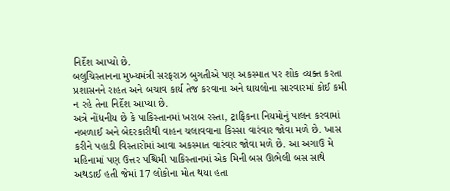નિર્દેશ આપ્યો છે.
બલુચિસ્તાનના મુખ્યમંત્રી સરફરાઝ બુગતીએ પણ અકસ્માત પર શોક વ્યક્ત કરતા પ્રશાસનને રાહત અને બચાવ કાર્ય તેજ કરવાના અને ઘાયલોના સારવારમાં કોઈ કમી ન રહે તેના નિર્દેશ આપ્યા છે.
અત્રે નોંધનીય છે કે પાકિસ્તાનમાં ખરાબ રસ્તા, ટ્રાફિકના નિયમોનું પાલન કરવામાં નબળાઈ અને બેદરકારીથી વાહન ચલાવવાના કિસ્સા વારંવાર જોવા મળે છે. ખાસ કરીને પહાડી વિસ્તારોમાં આવા અકસ્માત વારંવાર જોવા મળે છે. આ અગાઉ મે મહિનામાં પણ ઉત્તર પશ્ચિમી પાકિસ્તાનમાં એક મિની બસ ઊભેલી બસ સાથે અથડાઈ હતી જેમાં 17 લોકોના મોત થયા હતા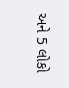અને 5 લોકો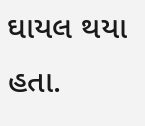ઘાયલ થયા હતા.